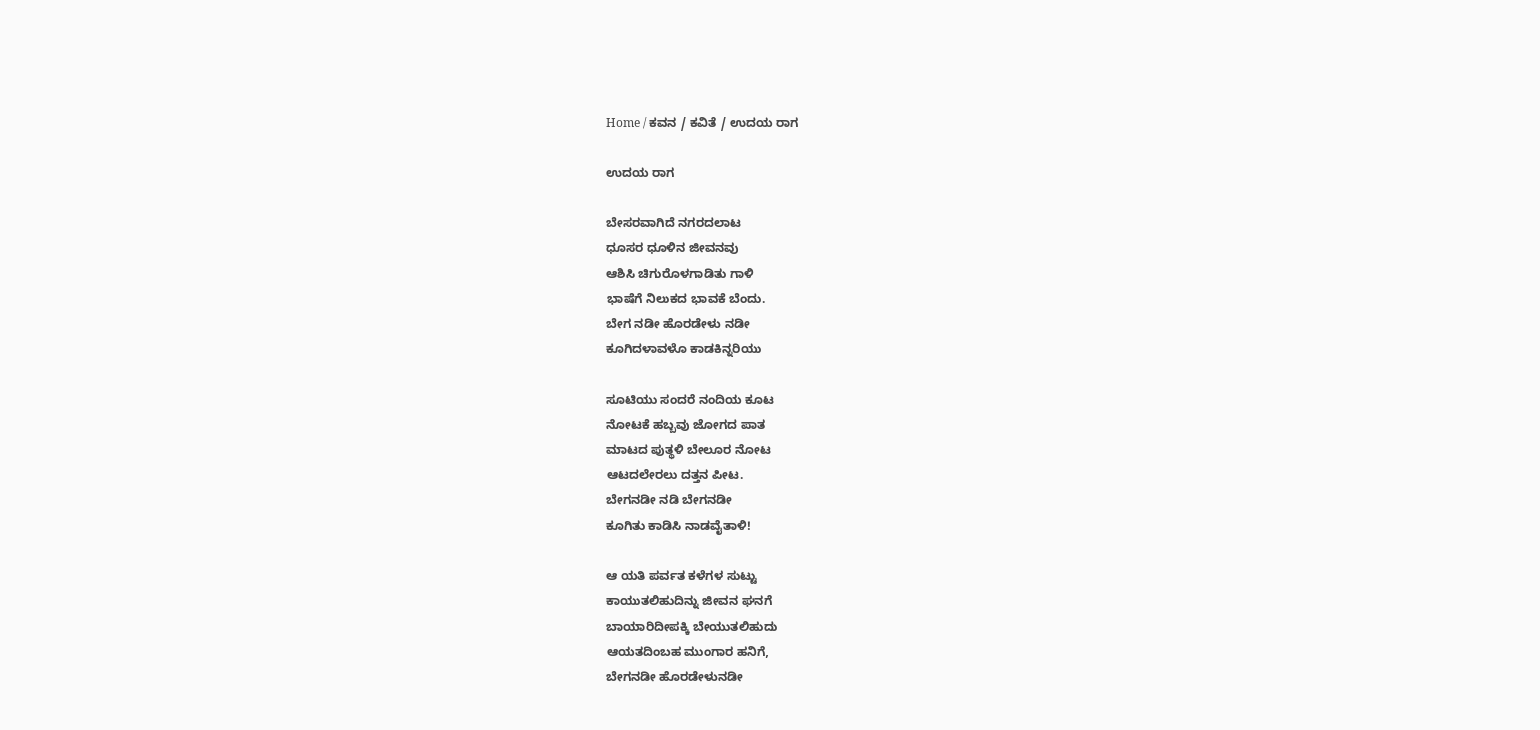Home / ಕವನ / ಕವಿತೆ / ಉದಯ ರಾಗ

ಉದಯ ರಾಗ

ಬೇಸರವಾಗಿದೆ ನಗರದಲಾಟ
ಧೂಸರ ಧೂಳಿನ ಜೀವನವು
ಆಶಿಸಿ ಚಿಗುರೊಳಗಾಡಿತು ಗಾಳಿ
ಭಾಷೆಗೆ ನಿಲುಕದ ಭಾವಕೆ ಬೆಂದು.
ಬೇಗ ನಡೀ ಹೊರಡೇಳು ನಡೀ
ಕೂಗಿದಳಾವಳೊ ಕಾಡಕಿನ್ನರಿಯು

ಸೂಟಿಯು ಸಂದರೆ ನಂದಿಯ ಕೂಟ
ನೋಟಕೆ ಹಬ್ಬವು ಜೋಗದ ಪಾತ
ಮಾಟದ ಪುತ್ಥಳಿ ಬೇಲೂರ ನೋಟ
ಆಟದಲೇರಲು ದತ್ತನ ಪೀಟ.
ಬೇಗನಡೀ ನಡಿ ಬೇಗನಡೀ
ಕೂಗಿತು ಕಾಡಿಸಿ ನಾಡವೈತಾಳಿ!

ಆ ಯತಿ ಪರ್ವತ ಕಳೆಗಳ ಸುಟ್ಟು
ಕಾಯುತಲಿಹುದಿನ್ನು ಜೀವನ ಘನಗೆ
ಬಾಯಾರಿದೀಪಕ್ಕಿ ಬೇಯುತಲಿಹುದು
ಆಯತದಿಂಬಹ ಮುಂಗಾರ ಹನಿಗೆ,
ಬೇಗನಡೀ ಹೊರಡೇಳುನಡೀ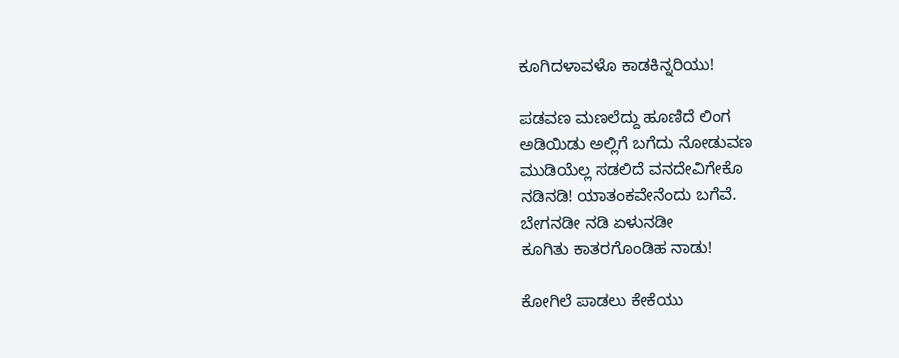ಕೂಗಿದಳಾವಳೊ ಕಾಡಕಿನ್ನರಿಯು!

ಪಡವಣ ಮಣಲೆದ್ದು ಹೂಣಿದೆ ಲಿಂಗ
ಅಡಿಯಿಡು ಅಲ್ಲಿಗೆ ಬಗೆದು ನೋಡುವಣ
ಮುಡಿಯೆಲ್ಲ ಸಡಲಿದೆ ವನದೇವಿಗೇಕೊ
ನಡಿನಡಿ! ಯಾತಂಕವೇನೆಂದು ಬಗೆವೆ.
ಬೇಗನಡೀ ನಡಿ ಏಳುನಡೀ
ಕೂಗಿತು ಕಾತರಗೊಂಡಿಹ ನಾಡು!

ಕೋಗಿಲೆ ಪಾಡಲು ಕೇಕೆಯು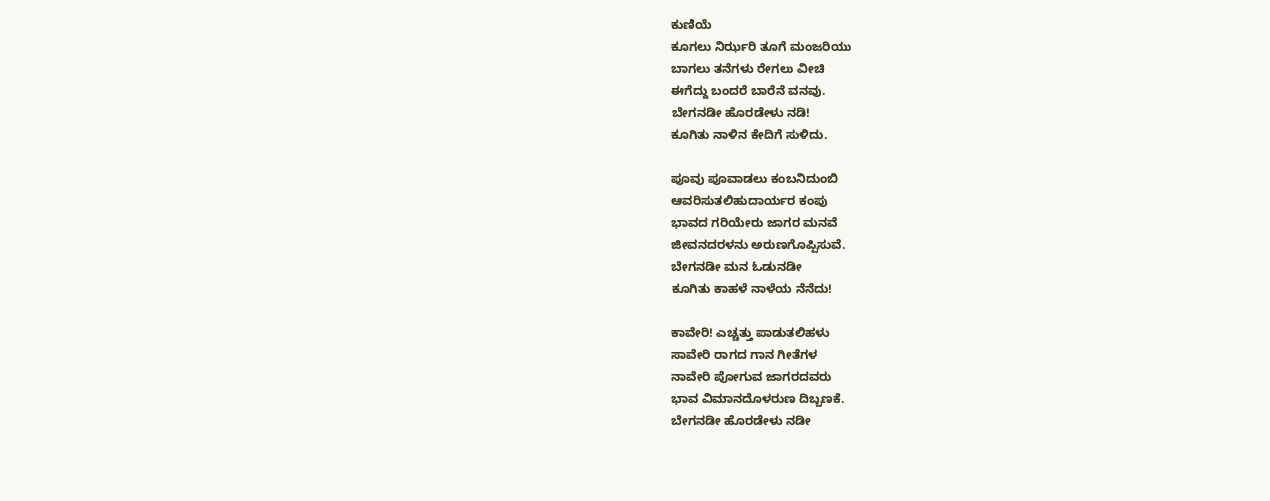ಕುಣಿಯೆ
ಕೂಗಲು ನಿರ್ಝರಿ ತೂಗೆ ಮಂಜರಿಯು
ಬಾಗಲು ತನೆಗಳು ರೇಗಲು ವೀಚಿ
ಈಗೆದ್ದು ಬಂದರೆ ಬಾರೆನೆ ವನವು.
ಬೇಗನಡೀ ಹೊರಡೇಳು ನಡಿ!
ಕೂಗಿತು ನಾಳಿನ ಕೇದಿಗೆ ಸುಳಿದು.

ಪೂವು ಪೂವಾಡಲು ಕಂಬನಿದುಂಬಿ
ಆವರಿಸುತಲಿಹುದಾರ್ಯರ ಕಂಪು
ಭಾವದ ಗರಿಯೇರು ಜಾಗರ ಮನವೆ
ಜೀವನದರಳನು ಅರುಣಗೊಪ್ಪಿಸುವೆ.
ಬೇಗನಡೀ ಮನ ಓಡುನಡೀ
ಕೂಗಿತು ಕಾಹಳೆ ನಾಳೆಯ ನೆನೆದು!

ಕಾವೇರಿ! ಎಚ್ಚತ್ತು ಪಾಡುತಲಿಹಳು
ಸಾವೇರಿ ರಾಗದ ಗಾನ ಗೀತೆಗಳ
ನಾವೇರಿ ಪೋಗುವ ಜಾಗರದವರು
ಭಾವ ವಿಮಾನದೊಳರುಣ ದಿಬ್ಬಣಕೆ.
ಬೇಗನಡೀ ಹೊರಡೇಳು ನಡೀ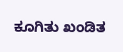ಕೂಗಿತು ಖಂಡಿತ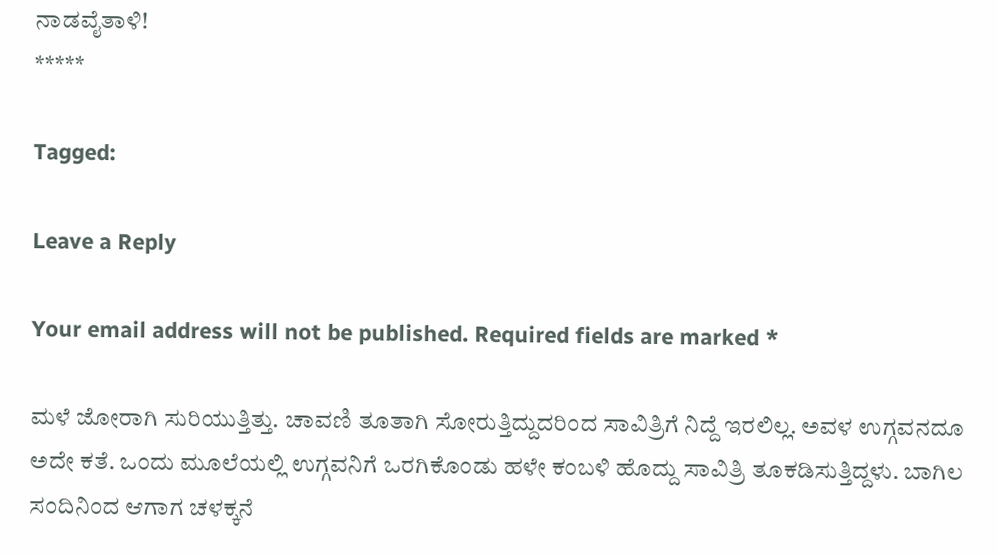ನಾಡವೈತಾಳಿ!
*****

Tagged:

Leave a Reply

Your email address will not be published. Required fields are marked *

ಮಳೆ ಜೋರಾಗಿ ಸುರಿಯುತ್ತಿತ್ತು. ಚಾವಣಿ ತೂತಾಗಿ ಸೋರುತ್ತಿದ್ದುದರಿಂದ ಸಾವಿತ್ರಿಗೆ ನಿದ್ದೆ ಇರಲಿಲ್ಲ. ಅವಳ ಉಗ್ಗವನದೂ ಅದೇ ಕತೆ. ಒಂದು ಮೂಲೆಯಲ್ಲಿ ಉಗ್ಗವನಿಗೆ ಒರಗಿಕೊಂಡು ಹಳೇ ಕಂಬಳಿ ಹೊದ್ದು ಸಾವಿತ್ರಿ ತೂಕಡಿಸುತ್ತಿದ್ದಳು. ಬಾಗಿಲ ಸಂದಿನಿಂದ ಆಗಾಗ ಚಳಕ್ಕನೆ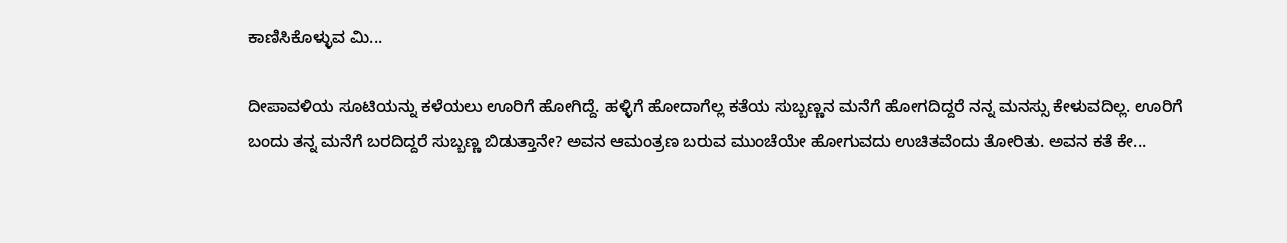ಕಾಣಿಸಿಕೊಳ್ಳುವ ಮಿ...

ದೀಪಾವಳಿಯ ಸೂಟಿಯನ್ನು ಕಳೆಯಲು ಊರಿಗೆ ಹೋಗಿದ್ದೆ. ಹಳ್ಳಿಗೆ ಹೋದಾಗೆಲ್ಲ ಕತೆಯ ಸುಬ್ಬಣ್ಣನ ಮನೆಗೆ ಹೋಗದಿದ್ದರೆ ನನ್ನ ಮನಸ್ಸು ಕೇಳುವದಿಲ್ಲ. ಊರಿಗೆ ಬಂದು ತನ್ನ ಮನೆಗೆ ಬರದಿದ್ದರೆ ಸುಬ್ಬಣ್ಣ ಬಿಡುತ್ತಾನೇ? ಅವನ ಆಮಂತ್ರಣ ಬರುವ ಮುಂಚೆಯೇ ಹೋಗುವದು ಉಚಿತವೆಂದು ತೋರಿತು. ಅವನ ಕತೆ ಕೇ...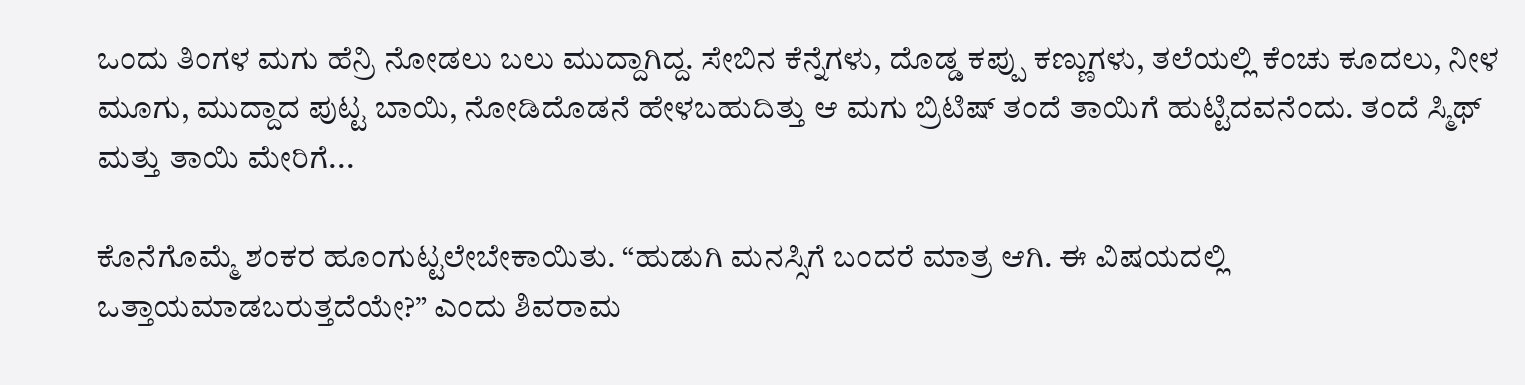ಒಂದು ತಿಂಗಳ ಮಗು ಹೆನ್ರಿ ನೋಡಲು ಬಲು ಮುದ್ದಾಗಿದ್ದ. ಸೇಬಿನ ಕೆನ್ನೆಗಳು, ದೊಡ್ಡ ಕಪ್ಪು ಕಣ್ಣುಗಳು, ತಲೆಯಲ್ಲಿ ಕೆಂಚು ಕೂದಲು, ನೀಳ ಮೂಗು, ಮುದ್ದಾದ ಪುಟ್ಟ ಬಾಯಿ, ನೋಡಿದೊಡನೆ ಹೇಳಬಹುದಿತ್ತು ಆ ಮಗು ಬ್ರಿಟಿಷ್ ತಂದೆ ತಾಯಿಗೆ ಹುಟ್ಟಿದವನೆಂದು. ತಂದೆ ಸ್ಮಿಥ್ ಮತ್ತು ತಾಯಿ ಮೇರಿಗೆ...

ಕೊನೆಗೊಮ್ಮೆ ಶಂಕರ ಹೂಂಗುಟ್ಟಲೇಬೇಕಾಯಿತು. “ಹುಡುಗಿ ಮನಸ್ಸಿಗೆ ಬಂದರೆ ಮಾತ್ರ ಆಗಿ. ಈ ವಿಷಯದಲ್ಲಿ ಒತ್ತಾಯಮಾಡಬರುತ್ತದೆಯೇ?” ಎಂದು ಶಿವರಾಮ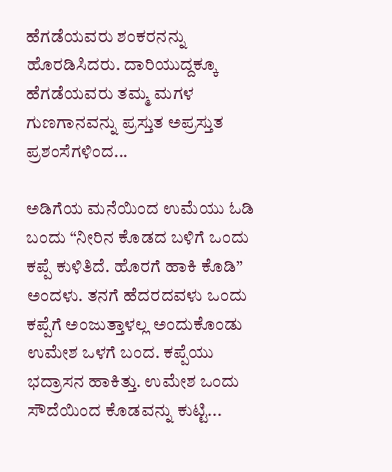ಹೆಗಡೆಯವರು ಶಂಕರನನ್ನು ಹೊರಡಿಸಿದರು. ದಾರಿಯುದ್ದಕ್ಕೂ ಹೆಗಡೆಯವರು ತಮ್ಮ ಮಗಳ ಗುಣಗಾನವನ್ನು ಪ್ರಸ್ತುತ ಅಪ್ರಸ್ತುತ ಪ್ರಶಂಸೆಗಳಿಂದ...

ಅಡಿಗೆಯ ಮನೆಯಿಂದ ಉಮೆಯು ಓಡಿ ಬಂದು “ನೀರಿನ ಕೊಡದ ಬಳಿಗೆ ಒಂದು ಕಪ್ಪೆ ಕುಳಿತಿದೆ. ಹೊರಗೆ ಹಾಕಿ ಕೊಡಿ” ಅಂದಳು. ತನಗೆ ಹೆದರದವಳು ಒಂದು ಕಪ್ಪೆಗೆ ಅಂಜುತ್ತಾಳಲ್ಲ ಅಂದುಕೊಂಡು ಉಮೇಶ ಒಳಗೆ ಬಂದ. ಕಪ್ಪೆಯು ಭದ್ರಾಸನ ಹಾಕಿತ್ತು. ಉಮೇಶ ಒಂದು ಸೌದೆಯಿಂದ ಕೊಡವನ್ನು ಕುಟ್ಟಿ...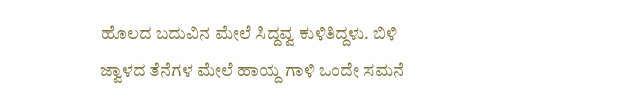ಹೊಲದ ಬದುವಿನ ಮೇಲೆ ಸಿದ್ದವ್ವ ಕುಳಿತಿದ್ದಳು. ಬಿಳಿ ಜ್ವಾಳದ ತೆನೆಗಳ ಮೇಲೆ ಹಾಯ್ದ ಗಾಳಿ ಒಂದೇ ಸಮನೆ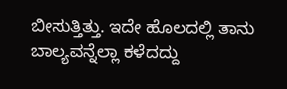ಬೀಸುತ್ತಿತ್ತು. ಇದೇ ಹೊಲದಲ್ಲಿ ತಾನು ಬಾಲ್ಯವನ್ನೆಲ್ಲಾ ಕಳೆದದ್ದು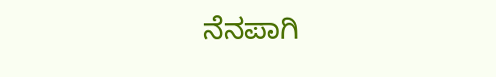ನೆನಪಾಗಿ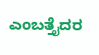ಎಂಬತ್ತೈದರ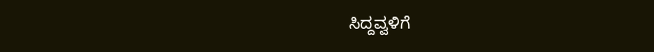ಸಿದ್ದವ್ವಳಿಗೆ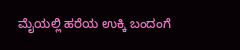ಮೈಯಲ್ಲಿ ಹರೆಯ ಉಕ್ಕಿ ಬಂದಂಗೆ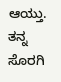ಆಯ್ತು. ತನ್ನ ಸೊರಗಿ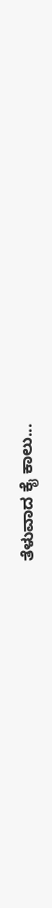ತೆಳುವಾದ ಕೈ ಕಾಲು...